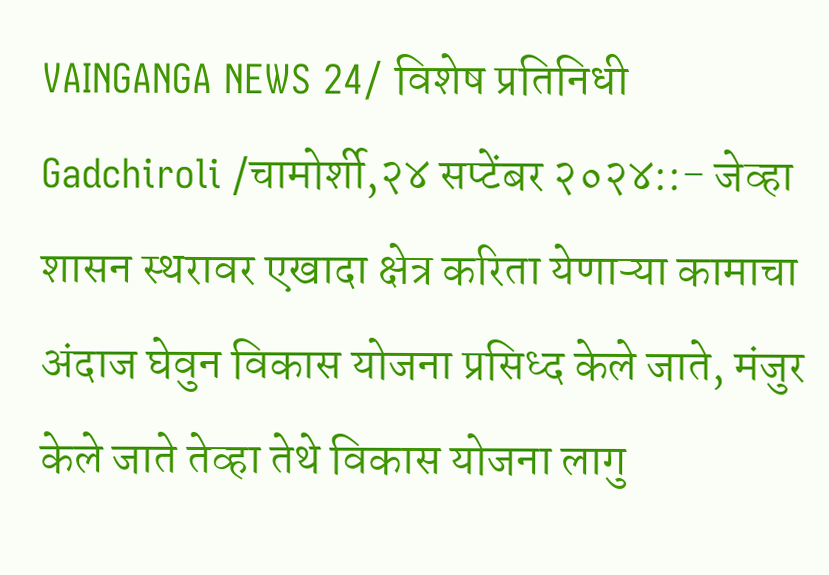VAINGANGA NEWS 24/ विशेष प्रतिनिधी
Gadchiroli /चामोर्शी,२४ सप्टेंबर २०२४::- जेव्हा शासन स्थरावर एखादा क्षेत्र करिता येणाऱ्या कामाचा अंदाज घेवुन विकास योजना प्रसिध्द केले जाते, मंजुर केले जाते तेव्हा तेथे विकास योजना लागु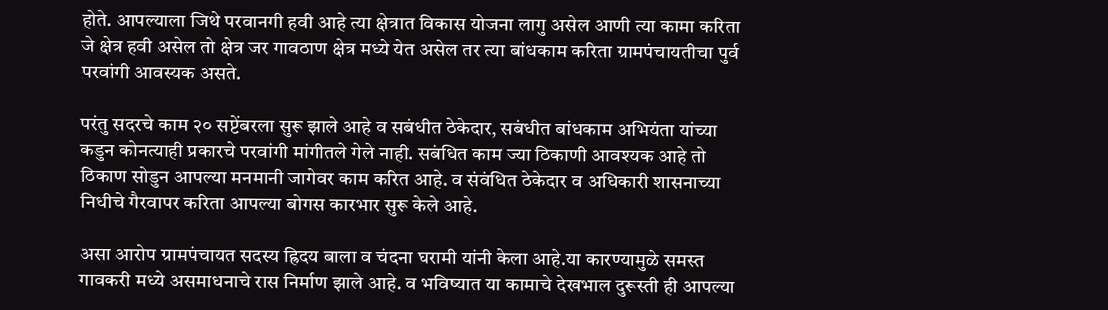होते. आपल्याला जिथे परवानगी हवी आहे त्या क्षेत्रात विकास योजना लागु असेल आणी त्या कामा करिता जे क्षेत्र हवी असेल तो क्षेत्र जर गावठाण क्षेत्र मध्ये येत असेल तर त्या बांधकाम करिता ग्रामपंचायतीचा पुर्व परवांगी आवस्यक असते.

परंतु सदरचे काम २० सप्टेंबरला सुरू झाले आहे व सबंधीत ठेकेदार, सबंधीत बांधकाम अभियंता यांच्या कडुन कोनत्याही प्रकारचे परवांगी मांगीतले गेले नाही. सबंधित काम ज्या ठिकाणी आवश्यक आहे तो ठिकाण सोडुन आपल्या मनमानी जागेवर काम करित आहे. व संवंधित ठेकेदार व अधिकारी शासनाच्या निधीचे गैरवापर करिता आपल्या बोगस कारभार सुरू केले आहे.

असा आरोप ग्रामपंचायत सदस्य ह्रिदय बाला व चंदना घरामी यांनी केला आहे.या कारण्यामुळे समस्त गावकरी मध्ये असमाधनाचे रास निर्माण झाले आहे. व भविष्यात या कामाचे देखभाल दुरूस्ती ही आपल्या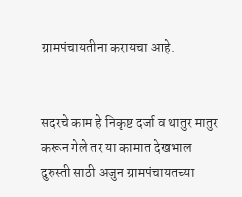ग्रामपंचायतीना करायचा आहे.


सदरचे काम हे निकृष्ट दर्जा व थातुर मातुर करून गेले तर या कामात देखभाल दुरुस्ती साठी अजुन ग्रामपंचायतच्या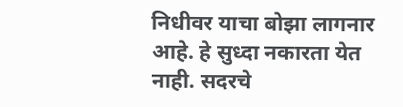निधीवर याचा बोझा लागनार आहे. हे सुध्दा नकारता येत नाही. सदरचे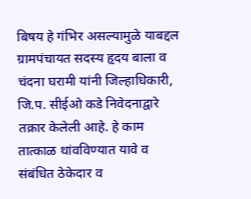बिषय हे गंभिर असल्यामुळे याबद्दल ग्रामपंचायत सदस्य हृदय बाला व चंदना घरामी यांनी जिल्हाधिकारी, जि.प. सीईओ कडे निवेदनाद्वारे तक्रार केलेली आहे. हे काम तात्काळ थांवविण्यात यावे व संबंधित ठेकेदार व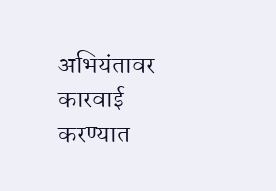अभियंतावर कारवाई करण्यात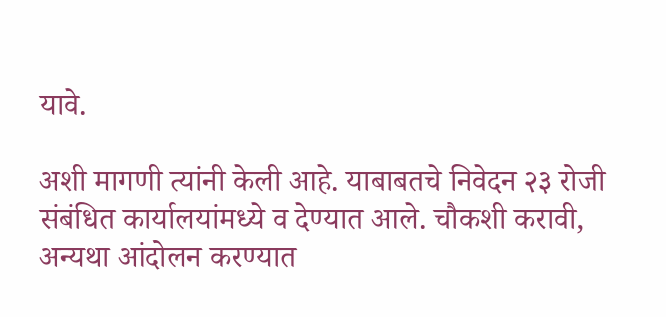यावे.

अशी मागणी त्यांनी केली आहे. याबाबतचे निवेदन २३ रोजी संबंधित कार्यालयांमध्ये व देण्यात आले. चौकशी करावी, अन्यथा आंदोलन करण्यात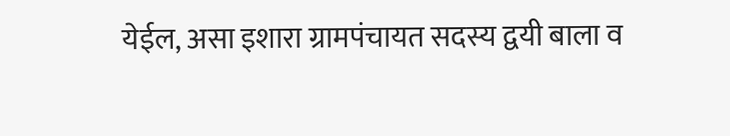येईल, असा इशारा ग्रामपंचायत सदस्य द्वयी बाला व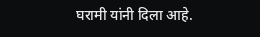घरामी यांनी दिला आहे.